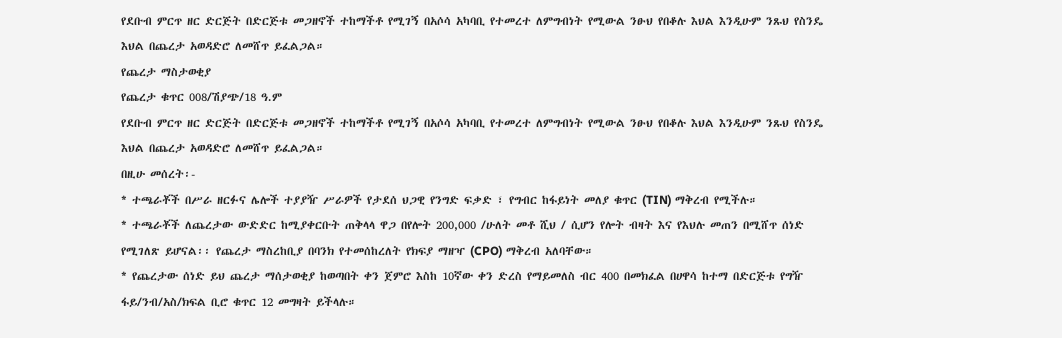የደቡብ ምርጥ ዘር ድርጅት በድርጅቱ መጋዘኖች ተከማችቶ የሚገኝ በአሶሳ አካባቢ የተመረተ ለምግብነት የሚውል ንፁህ የበቆሉ እህል እንዲሁም ንጹህ የስንዴ እህል በጨረታ አወዳድሮ ለመሸጥ ይፈልጋል።
የጨረታ ማስታወቂያ
የጨረታ ቁጥር 008/ሽያጭ/18 ዓ.ም
የደቡብ ምርጥ ዘር ድርጅት በድርጅቱ መጋዘኖች ተከማችቶ የሚገኝ በአሶሳ አካባቢ የተመረተ ለምግብነት የሚውል ንፁህ የበቆሉ እህል እንዲሁም ንጹህ የስንዴ እህል በጨረታ አወዳድሮ ለመሸጥ ይፈልጋል።
በዚሁ መሰረት፡-
* ተጫራቾች በሥራ ዘርፉና ሌሎች ተያያዥ ሥራዎች የታደሰ ህጋዊ የንግድ ፍቃድ ፣ የግብር ከፋይነት መለያ ቁጥር (TIN) ማቅረብ የሚችሉ።
* ተጫራቾች ለጨረታው ውድድር ከሚያቀርቡት ጠቅላላ ዋጋ በየሎት 200,000 /ሁለት መቶ ሺህ / ሲሆን የሎት ብዛት እና የእህሉ መጠን በሚሸጥ ሰነድ የሚገለጽ ይሆናል፡፡ የጨረታ ማስረከቢያ በባንክ የተመሰከረለት የክፍያ ማዘዣ (CPO) ማቅረብ አለባቸው።
* የጨረታው ሰነድ ይህ ጨረታ ማሰታወቂያ ከወጣበት ቀን ጀምሮ እስከ 10ኛው ቀን ድረስ የማይመለስ ብር 400 በመክፈል በሀዋሳ ከተማ በድርጅቱ የግዥ ፋይ/ንብ/አስ/ክፍል ቢሮ ቁጥር 12 መግዛት ይችላሉ።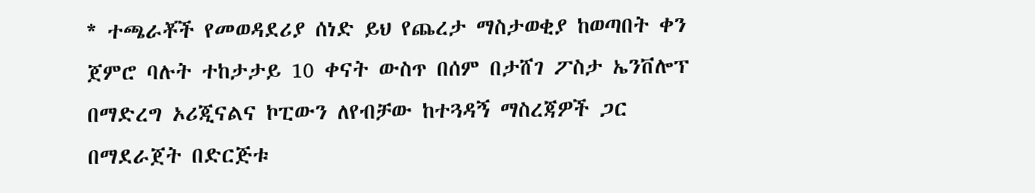* ተጫራቾች የመወዳደሪያ ሰነድ ይህ የጨረታ ማስታወቂያ ከወጣበት ቀን ጀምሮ ባሉት ተከታታይ 10 ቀናት ውስጥ በሰም በታሸገ ፖስታ ኤንቨሎፕ በማድረግ ኦሪጂናልና ኮፒውን ለየብቻው ከተጓዳኝ ማስረጃዎች ጋር በማደራጀት በድርጅቱ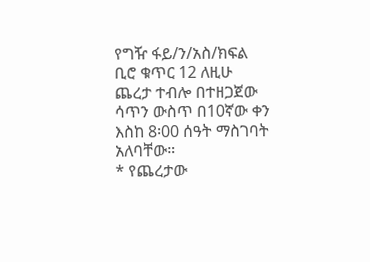የግዥ ፋይ/ን/አስ/ክፍል ቢሮ ቁጥር 12 ለዚሁ ጨረታ ተብሎ በተዘጋጀው ሳጥን ውስጥ በ10ኛው ቀን እስከ 8፡00 ሰዓት ማስገባት አለባቸው።
* የጨረታው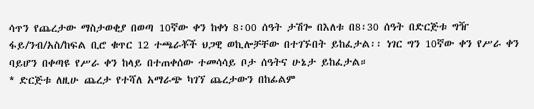ሳጥን የጨረታው ማስታወቂያ በወጣ 10ኛው ቀን ከቀነ 8፡00 ሰዓት ታሽጐ በእለቱ በ8፡30 ሰዓት በድርጅቱ ግዥ ፋይ/ንብ/አስ/ከፍል ቢሮ ቁጥር 12 ተጫራቾች ህጋዊ ወኪሎቻቸው በተገኙበት ይከፈታል፡፡ ነገር ግን 10ኛው ቀን የሥራ ቀን ባይሆን በቀጣዩ የሥራ ቀን ከላይ በተጠቀሰው ተመሳሳይ ቦታ ሰዓትና ሁኔታ ይከፈታል።
* ድርጅቱ ለዚሁ ጨረታ የተሻለ አማራጭ ካገኘ ጨረታውን በከፊልም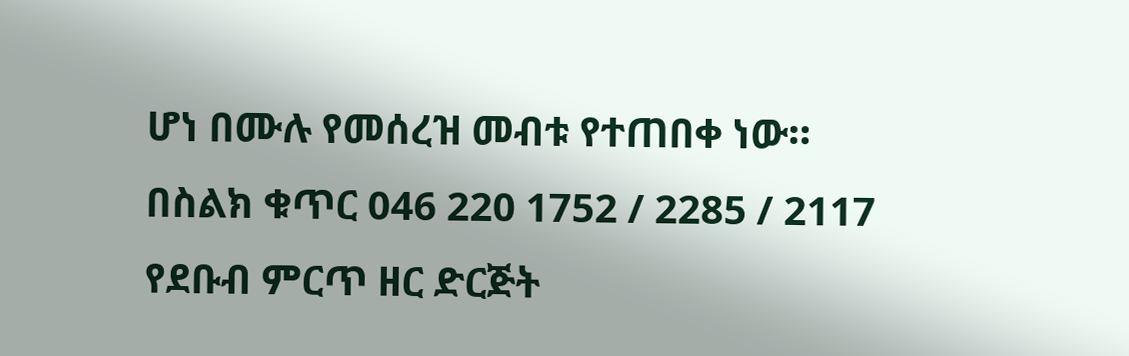ሆነ በሙሉ የመሰረዝ መብቱ የተጠበቀ ነው።
በስልክ ቁጥር 046 220 1752 / 2285 / 2117
የደቡብ ምርጥ ዘር ድርጅት